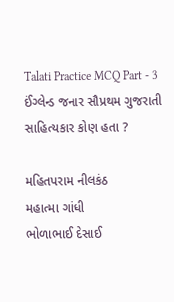Talati Practice MCQ Part - 3
ઈંગ્લેન્ડ જનાર સૌપ્રથમ ગુજરાતી સાહિત્યકાર કોણ હતા ?

મહિતપરામ નીલકંઠ
મહાત્મા ગાંધી
ભોળાભાઈ દેસાઈ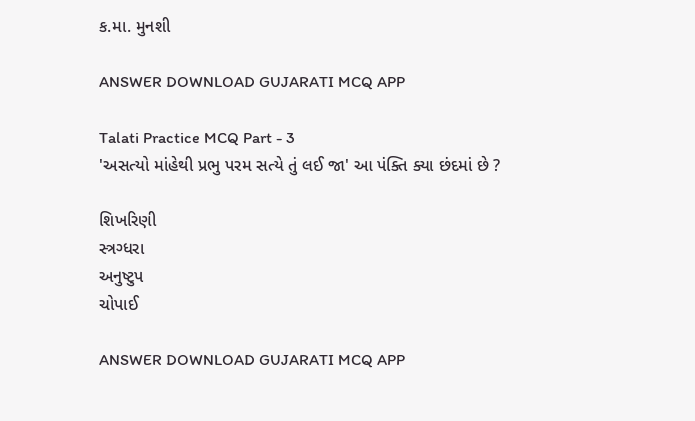ક.મા. મુનશી

ANSWER DOWNLOAD GUJARATI MCQ APP

Talati Practice MCQ Part - 3
'અસત્યો માંહેથી પ્રભુ પરમ સત્યે તું લઈ જા' આ પંક્તિ ક્યા છંદમાં છે ?

શિખરિણી
સ્ત્રગ્ધરા
અનુષ્ટુપ
ચોપાઈ

ANSWER DOWNLOAD GUJARATI MCQ APP